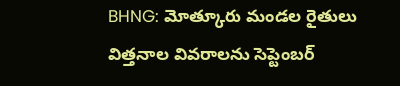BHNG: మోత్కూరు మండల రైతులు విత్తనాల వివరాలను సెప్టెంబర్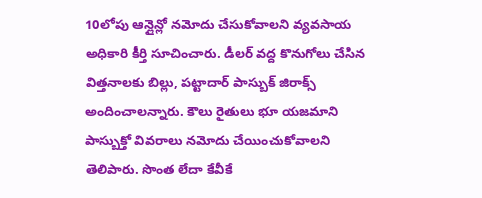10లోపు ఆన్లైన్లో నమోదు చేసుకోవాలని వ్యవసాయ అధికారి కీర్తి సూచించారు. డీలర్ వద్ద కొనుగోలు చేసిన విత్తనాలకు బిల్లు, పట్టాదార్ పాస్బుక్ జిరాక్స్ అందించాలన్నారు. కౌలు రైతులు భూ యజమాని పాస్బుక్తో వివరాలు నమోదు చేయించుకోవాలని తెలిపారు. సొంత లేదా కేవీకే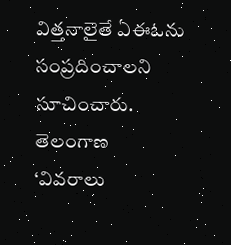విత్తనాలైతే ఏఈఓను సంప్రదించాలని సూచించారు.
తెలంగాణ
‘వివరాలు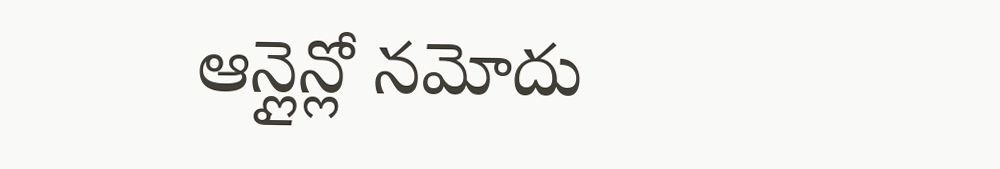ఆన్లైన్లో నమోదు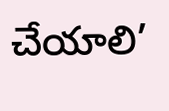చేయాలి’